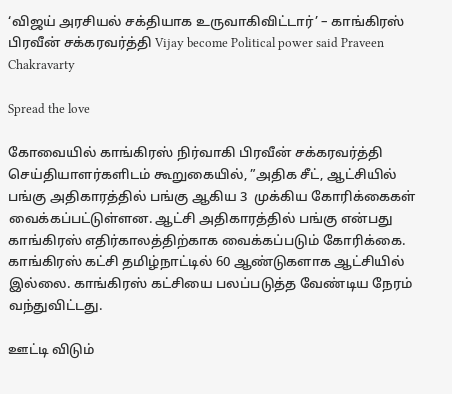‘விஜய் அரசியல் சக்தியாக உருவாகிவிட்டார்’ – காங்கிரஸ் பிரவீன் சக்கரவர்த்தி Vijay become Political power said Praveen Chakravarty

Spread the love

கோவையில் காங்கிரஸ் நிர்வாகி பிரவீன் சக்கரவர்த்தி செய்தியாளர்களிடம் கூறுகையில், ”அதிக சீட், ஆட்சியில் பங்கு அதிகாரத்தில் பங்கு ஆகிய 3  முக்கிய கோரிக்கைகள் வைக்கப்பட்டுள்ளன. ஆட்சி அதிகாரத்தில் பங்கு என்பது காங்கிரஸ் எதிர்காலத்திற்காக வைக்கப்படும் கோரிக்கை. காங்கிரஸ் கட்சி தமிழ்நாட்டில் 60 ஆண்டுகளாக ஆட்சியில் இல்லை. காங்கிரஸ் கட்சியை பலப்படுத்த வேண்டிய நேரம் வந்துவிட்டது.

ஊட்டி விடும்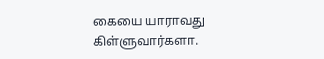கையை யாராவது கிள்ளுவார்களா.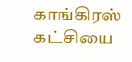காங்கிரஸ் கட்சியை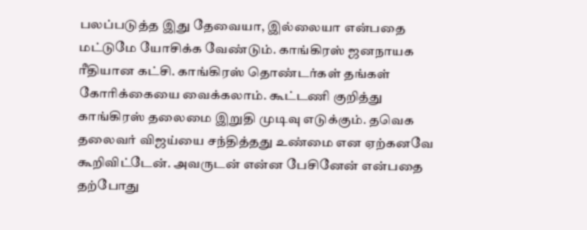பலப்படுத்த இது தேவையா, இல்லையா என்பதை மட்டுமே யோசிக்க வேண்டும். காங்கிரஸ் ஜனநாயக ரீதியான கட்சி. காங்கிரஸ் தொண்டர்கள் தங்கள் கோரிக்கையை வைக்கலாம். கூட்டணி குறித்து காங்கிரஸ் தலைமை இறுதி முடிவு எடுக்கும். தவெக தலைவர் விஜய்யை சந்தித்தது உண்மை என ஏற்கனவே கூறிவிட்டேன். அவருடன் என்ன பேசினேன் என்பதை தற்போது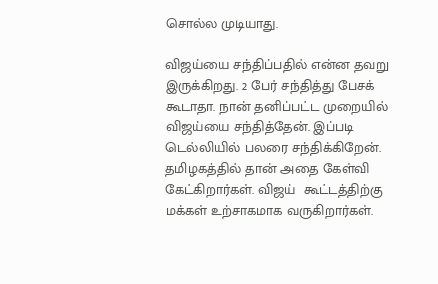சொல்ல முடியாது.

விஜய்யை சந்திப்பதில் என்ன தவறு இருக்கிறது. 2 பேர் சந்தித்து பேசக் கூடாதா. நான் தனிப்பட்ட முறையில் விஜய்யை சந்தித்தேன். இப்படி டெல்லியில் பலரை சந்திக்கிறேன். தமிழகத்தில் தான் அதை கேள்வி கேட்கிறார்கள். விஜய்  கூட்டத்திற்கு மக்கள் உற்சாகமாக வருகிறார்கள்.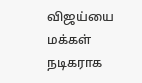விஜய்யை மக்கள் நடிகராக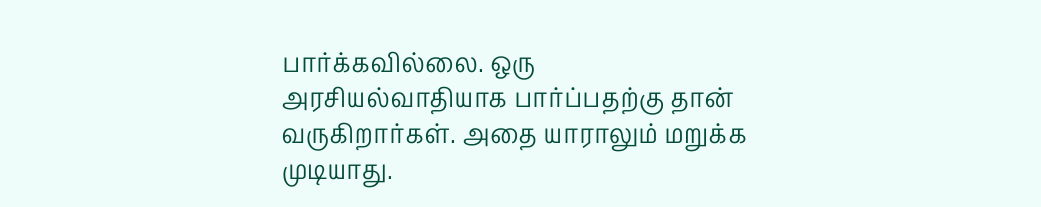பார்க்கவில்லை. ஒரு அரசியல்வாதியாக பார்ப்பதற்கு தான் வருகிறார்கள். அதை யாராலும் மறுக்க முடியாது.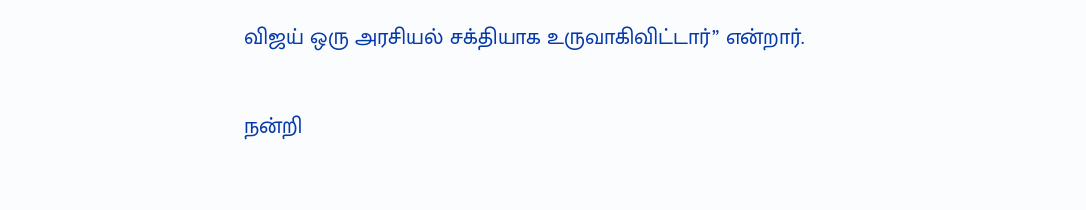விஜய் ஒரு அரசியல் சக்தியாக உருவாகிவிட்டார்” என்றார்.

நன்றி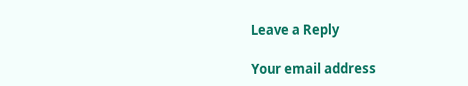Leave a Reply

Your email address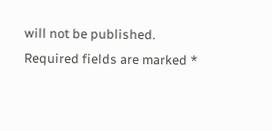will not be published. Required fields are marked *